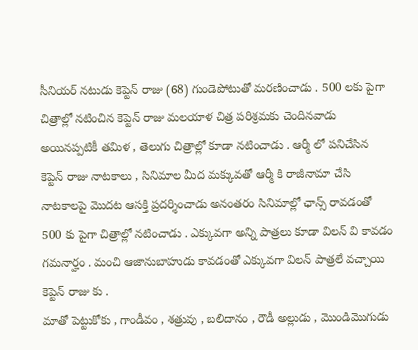సీనియర్ నటుడు కెప్టెన్ రాజు (68) గుండెపోటుతో మరణించాడు . 500 లకు పైగా చిత్రాల్లో నటించిన కెప్టెన్ రాజు మలయాళ చిత్ర పరిశ్రమకు చెందినవాడు అయినప్పటికీ తమిళ , తెలుగు చిత్రాల్లో కూడా నటించాడు . ఆర్మీ లో పనిచేసిన కెప్టెన్ రాజు నాటకాలు , సినిమాల మీద మక్కువతో ఆర్మీ కి రాజీనామా చేసి నాటకాలపై మొదట ఆసక్తి ప్రదర్శించాడు అనంతరం సినిమాల్లో ఛాన్స్ రావడంతో 500 కు పైగా చిత్రాల్లో నటించాడు . ఎక్కువగా అన్ని పాత్రలు కూడా విలన్ వి కావడం గమనార్హం . మంచి ఆజానుబాహుడు కావడంతో ఎక్కువగా విలన్ పాత్రలే వచ్చాయి కెప్టెన్ రాజు కు .
మాతో పెట్టుకోకు , గాండీవం , శత్రువు , బలిదానం , రౌడీ అల్లుడు , మొండిమొగుడు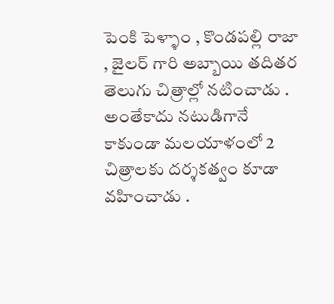పెంకి పెళ్ళాం , కొండపల్లి రాజా , జైలర్ గారి అబ్బాయి తదితర తెలుగు చిత్రాల్లో నటించాడు . అంతేకాదు నటుడిగానే కాకుండా మలయాళంలో 2 చిత్రాలకు దర్శకత్వం కూడా వహించాడు .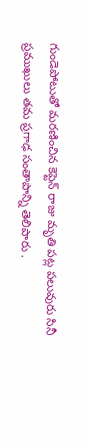గుండెపోటుతో మరణించిన కెప్టెన్ రాజు మృతి పట్ల పలువురు సినీ ప్రముఖులు తమ ప్రగాఢ సంతాపాన్ని తెలిపారు .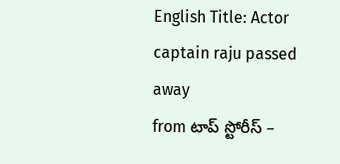English Title: Actor captain raju passed away
from టాప్ స్టోరీస్ –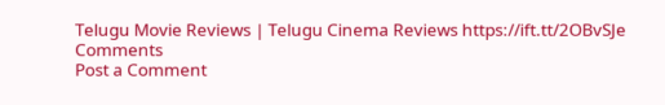Telugu Movie Reviews | Telugu Cinema Reviews https://ift.tt/2OBvSJe
Comments
Post a Comment